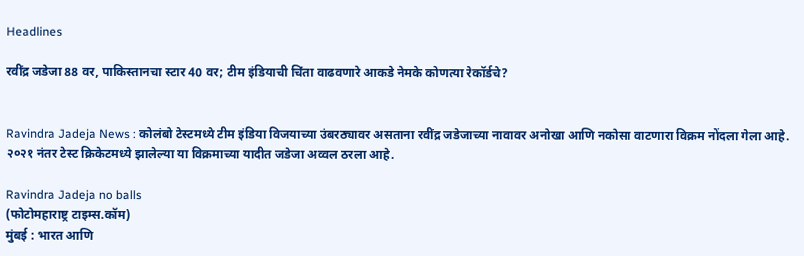Headlines

रवींद्र जडेजा 88 वर, पाकिस्तानचा स्टार 40 वर; टीम इंडियाची चिंता वाढवणारे आकडे नेमके कोणत्या रेकॉर्डचे?


Ravindra Jadeja News : कोलंबो टेस्टमध्ये टीम इंडिया विजयाच्या उंबरठ्यावर असताना रवींद्र जडेजाच्या नावावर अनोखा आणि नकोसा वाटणारा विक्रम नोंदला गेला आहे. २०२१ नंतर टेस्ट क्रिकेटमध्ये झालेल्या या विक्रमाच्या यादीत जडेजा अव्वल ठरला आहे.

Ravindra Jadeja no balls
(फोटोमहाराष्ट्र टाइम्स.कॉम)
मुंबई : भारत आणि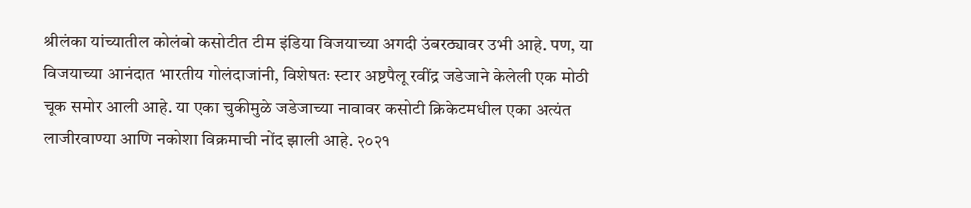श्रीलंका यांच्यातील कोलंबो कसोटीत टीम इंडिया विजयाच्या अगदी उंबरठ्यावर उभी आहे. पण, या विजयाच्या आनंदात भारतीय गोलंदाजांनी, विशेषतः स्टार अष्टपैलू रवींद्र जडेजाने केलेली एक मोठी चूक समोर आली आहे. या एका चुकीमुळे जडेजाच्या नावावर कसोटी क्रिकेटमधील एका अत्यंत लाजीरवाण्या आणि नकोशा विक्रमाची नोंद झाली आहे. २०२१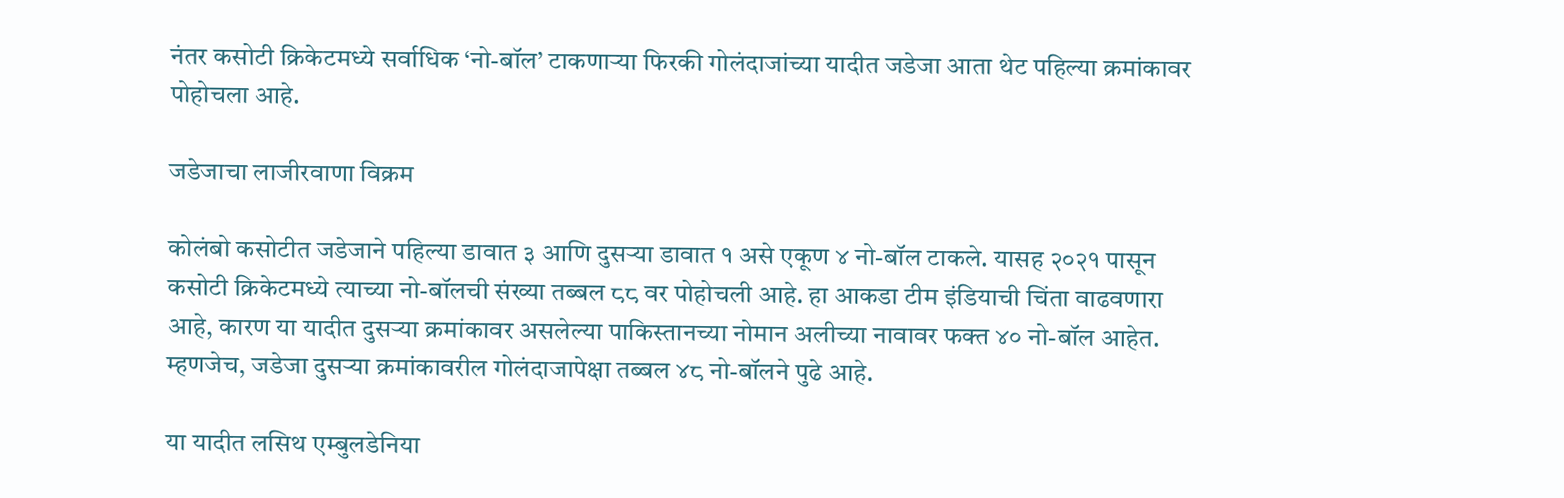नंतर कसोटी क्रिकेटमध्ये सर्वाधिक ‘नो-बॉल’ टाकणाऱ्या फिरकी गोलंदाजांच्या यादीत जडेजा आता थेट पहिल्या क्रमांकावर पोहोचला आहे.

जडेजाचा लाजीरवाणा विक्रम

कोलंबो कसोटीत जडेजाने पहिल्या डावात ३ आणि दुसऱ्या डावात १ असे एकूण ४ नो-बॉल टाकले. यासह २०२१ पासून कसोटी क्रिकेटमध्ये त्याच्या नो-बॉलची संख्या तब्बल ८८ वर पोहोचली आहे. हा आकडा टीम इंडियाची चिंता वाढवणारा आहे, कारण या यादीत दुसऱ्या क्रमांकावर असलेल्या पाकिस्तानच्या नोमान अलीच्या नावावर फक्त ४० नो-बॉल आहेत. म्हणजेच, जडेजा दुसऱ्या क्रमांकावरील गोलंदाजापेक्षा तब्बल ४८ नो-बॉलने पुढे आहे.

या यादीत लसिथ एम्बुलडेनिया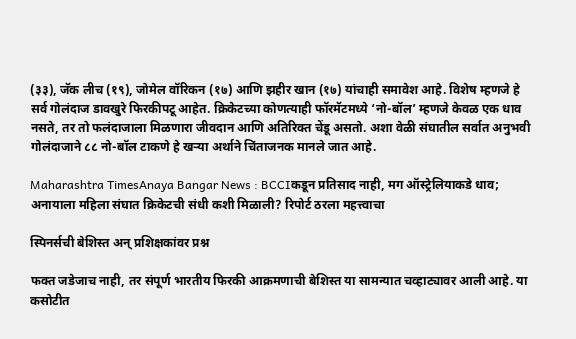(३३), जॅक लीच (१९), जोमेल वॉरिकन (१७) आणि झहीर खान (१७) यांचाही समावेश आहे. विशेष म्हणजे हे सर्व गोलंदाज डावखुरे फिरकीपटू आहेत. क्रिकेटच्या कोणत्याही फॉरमॅटमध्ये ‘नो-बॉल’ म्हणजे केवळ एक धाव नसते, तर तो फलंदाजाला मिळणारा जीवदान आणि अतिरिक्त चेंडू असतो. अशा वेळी संघातील सर्वात अनुभवी गोलंदाजाने ८८ नो-बॉल टाकणे हे खऱ्या अर्थाने चिंताजनक मानले जात आहे.

Maharashtra TimesAnaya Bangar News : BCCIकडून प्रतिसाद नाही, मग ऑस्ट्रेलियाकडे धाव; अनायाला महिला संघात क्रिकेटची संधी कशी मिळाली? रिपोर्ट ठरला महत्त्वाचा

स्पिनर्सची बेशिस्त अन् प्रशिक्षकांवर प्रश्न

फक्त जडेजाच नाही, तर संपूर्ण भारतीय फिरकी आक्रमणाची बेशिस्त या सामन्यात चव्हाट्यावर आली आहे. या कसोटीत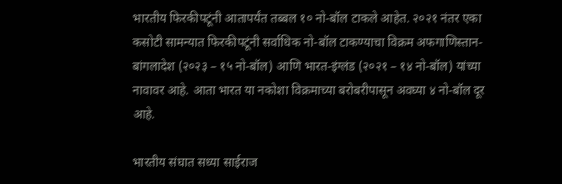भारतीय फिरकीपटूंनी आतापर्यंत तब्बल १० नो-बॉल टाकले आहेत. २०२१ नंतर एका कसोटी सामन्यात फिरकीपटूंनी सर्वाधिक नो-बॉल टाकण्याचा विक्रम अफगाणिस्तान-बांगलादेश (२०२३ – १५ नो-बॉल) आणि भारत-इंग्लंड (२०२१ – १४ नो-बॉल) यांच्या नावावर आहे. आता भारत या नकोशा विक्रमाच्या बरोबरीपासून अवघ्या ४ नो-बॉल दूर आहे.

भारतीय संघात सध्या साईराज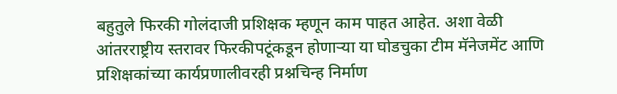बहुतुले फिरकी गोलंदाजी प्रशिक्षक म्हणून काम पाहत आहेत. अशा वेळी आंतरराष्ट्रीय स्तरावर फिरकीपटूंकडून होणाऱ्या या घोडचुका टीम मॅनेजमेंट आणि प्रशिक्षकांच्या कार्यप्रणालीवरही प्रश्नचिन्ह निर्माण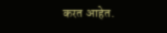करत आहेत.